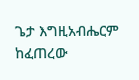ጌታ እግዚአብሔርም ከፈጠረው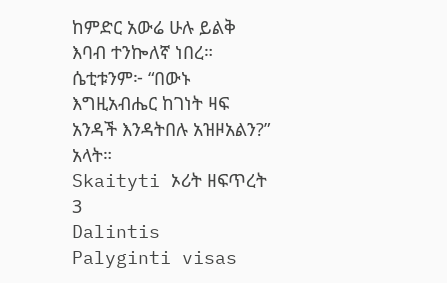ከምድር አውሬ ሁሉ ይልቅ እባብ ተንኰለኛ ነበረ። ሴቲቱንም፦ “በውኑ እግዚአብሔር ከገነት ዛፍ አንዳች እንዳትበሉ አዝዞአልን?” አላት።
Skaityti ኦሪት ዘፍጥረት 3
Dalintis
Palyginti visas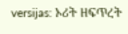versijas: ኦሪት ዘፍጥረት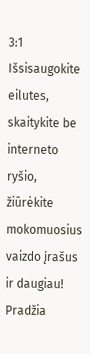3:1
Išsisaugokite eilutes, skaitykite be interneto ryšio, žiūrėkite mokomuosius vaizdo įrašus ir daugiau!
Pradžia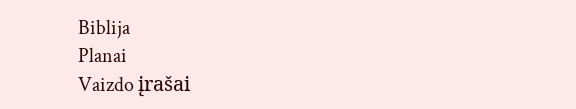Biblija
Planai
Vaizdo įrašai